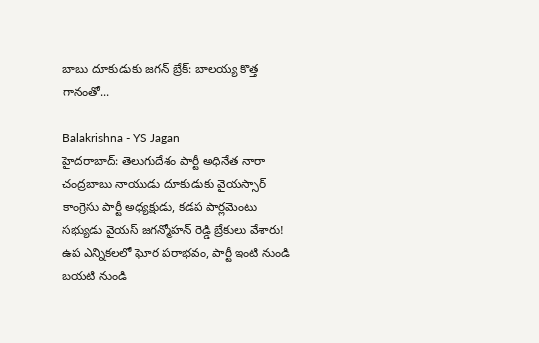బాబు దూకుడుకు జగన్ బ్రేక్: బాలయ్య కొత్త గానంతో...

Balakrishna - YS Jagan
హైదరాబాద్: తెలుగుదేశం పార్టీ అధినేత నారా చంద్రబాబు నాయుడు దూకుడుకు వైయస్సార్ కాంగ్రెసు పార్టీ అధ్యక్షుడు, కడప పార్లమెంటు సభ్యుడు వైయస్ జగన్మోహన్ రెడ్డి బ్రేకులు వేశారు! ఉప ఎన్నికలలో ఘోర పరాభవం, పార్టీ ఇంటి నుండి బయటి నుండి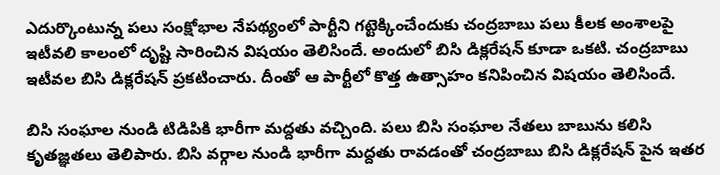ఎదుర్కొంటున్న పలు సంక్షోభాల నేపథ్యంలో పార్టీని గట్టెక్కించేందుకు చంద్రబాబు పలు కీలక అంశాలపై ఇటీవలి కాలంలో దృష్టి సారించిన విషయం తెలిసిందే. అందులో బిసి డిక్లరేషన్ కూడా ఒకటి. చంద్రబాబు ఇటీవల బిసి డిక్లరేషన్ ప్రకటించారు. దీంతో ఆ పార్టీలో కొత్త ఉత్సాహం కనిపించిన విషయం తెలిసిందే.

బిసి సంఘాల నుండి టిడిపికి భారీగా మద్దతు వచ్చింది. పలు బిసి సంఘాల నేతలు బాబును కలిసి కృతజ్ఞతలు తెలిపారు. బిసి వర్గాల నుండి భారీగా మద్దతు రావడంతో చంద్రబాబు బిసి డిక్లరేషన్ పైన ఇతర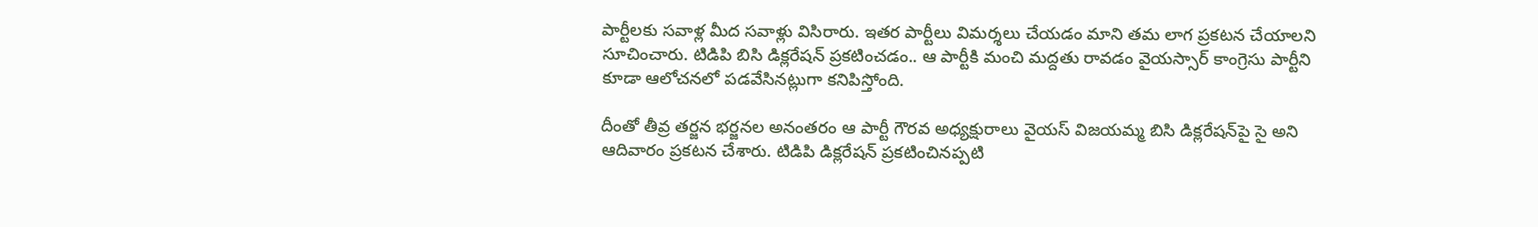పార్టీలకు సవాళ్ల మీద సవాళ్లు విసిరారు. ఇతర పార్టీలు విమర్శలు చేయడం మాని తమ లాగ ప్రకటన చేయాలని సూచించారు. టిడిపి బిసి డిక్లరేషన్‌ ప్రకటించడం.. ఆ పార్టీకి మంచి మద్దతు రావడం వైయస్సార్ కాంగ్రెసు పార్టీని కూడా ఆలోచనలో పడవేసినట్లుగా కనిపిస్తోంది.

దీంతో తీవ్ర తర్జన భర్జనల అనంతరం ఆ పార్టీ గౌరవ అధ్యక్షురాలు వైయస్ విజయమ్మ బిసి డిక్లరేషన్‌పై సై అని ఆదివారం ప్రకటన చేశారు. టిడిపి డిక్లరేషన్ ప్రకటించినప్పటి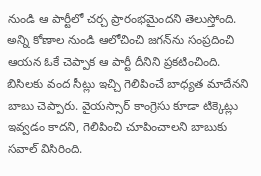నుండి ఆ పార్టీలో చర్చ ప్రారంభమైందని తెలుస్తోంది. అన్ని కోణాల నుండి ఆలోచించి జగన్‌ను సంప్రదించి ఆయన ఓకే చెప్పాక ఆ పార్టీ దీనిని ప్రకటించింది. బిసిలకు వంద సీట్లు ఇచ్చి గెలిపించే బాధ్యత మాదేనని బాబు చెప్పారు. వైయస్సార్ కాంగ్రెసు కూడా టిక్కెట్లు ఇవ్వడం కాదని, గెలిపించి చూపించాలని బాబుకు సవాల్ విసిరింది.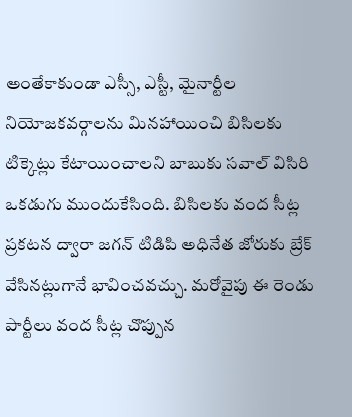అంతేకాకుండా ఎస్సీ, ఎస్టీ, మైనార్టీల నియోజకవర్గాలను మినహాయించి బిసిలకు టిక్కెట్లు కేటాయించాలని బాబుకు సవాల్ విసిరి ఒకడుగు ముందుకేసింది. బిసిలకు వంద సీట్ల ప్రకటన ద్వారా జగన్ టిడిపి అధినేత జోరుకు బ్రేక్ వేసినట్లుగానే భావించవచ్చు. మరోవైపు ఈ రెండు పార్టీలు వంద సీట్ల చొప్పున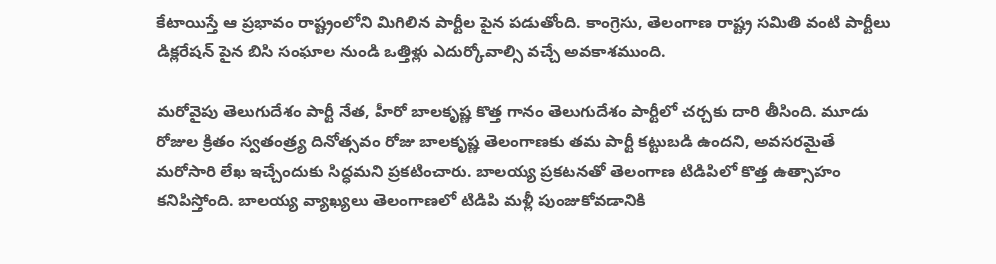కేటాయిస్తే ఆ ప్రభావం రాష్ట్రంలోని మిగిలిన పార్టీల పైన పడుతోంది. కాంగ్రెసు, తెలంగాణ రాష్ట్ర సమితి వంటి పార్టీలు డిక్లరేషన్ పైన బిసి సంఘాల నుండి ఒత్తిళ్లు ఎదుర్కోవాల్సి వచ్చే అవకాశముంది.

మరోవైపు తెలుగుదేశం పార్టీ నేత, హీరో బాలకృష్ణ కొత్త గానం తెలుగుదేశం పార్టీలో చర్చకు దారి తీసింది. మూడు రోజుల క్రితం స్వతంత్ర్య దినోత్సవం రోజు బాలకృష్ణ తెలంగాణకు తమ పార్టీ కట్టుబడి ఉందని, అవసరమైతే మరోసారి లేఖ ఇచ్చేందుకు సిద్ధమని ప్రకటించారు. బాలయ్య ప్రకటనతో తెలంగాణ టిడిపిలో కొత్త ఉత్సాహం కనిపిస్తోంది. బాలయ్య వ్యాఖ్యలు తెలంగాణలో టిడిపి మళ్లీ పుంజుకోవడానికి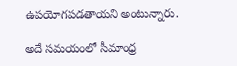ఉపయోగపడతాయని అంటున్నారు.

అదే సమయంలో సీమాంధ్ర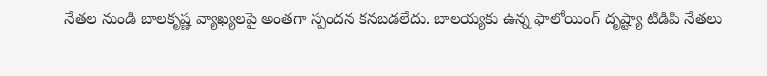నేతల నుండి బాలకృష్ణ వ్యాఖ్యలపై అంతగా స్పందన కనబడలేదు. బాలయ్యకు ఉన్న ఫాలోయింగ్ దృష్ట్యా టిడిపి నేతలు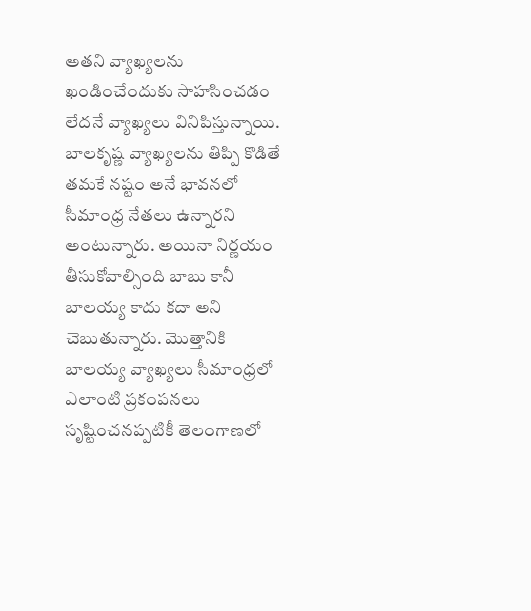అతని వ్యాఖ్యలను ఖండించేందుకు సాహసించడం లేదనే వ్యాఖ్యలు వినిపిస్తున్నాయి. బాలకృష్ణ వ్యాఖ్యలను తిప్పి కొడితే తమకే నష్టం అనే భావనలో సీమాంధ్ర నేతలు ఉన్నారని అంటున్నారు. అయినా నిర్ణయం తీసుకోవాల్సింది బాబు కానీ బాలయ్య కాదు కదా అని చెబుతున్నారు. మొత్తానికి బాలయ్య వ్యాఖ్యలు సీమాంధ్రలో ఎలాంటి ప్రకంపనలు సృష్టించనప్పటికీ తెలంగాణలో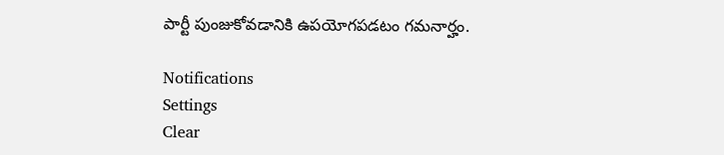పార్టీ పుంజుకోవడానికి ఉపయోగపడటం గమనార్హం.

Notifications
Settings
Clear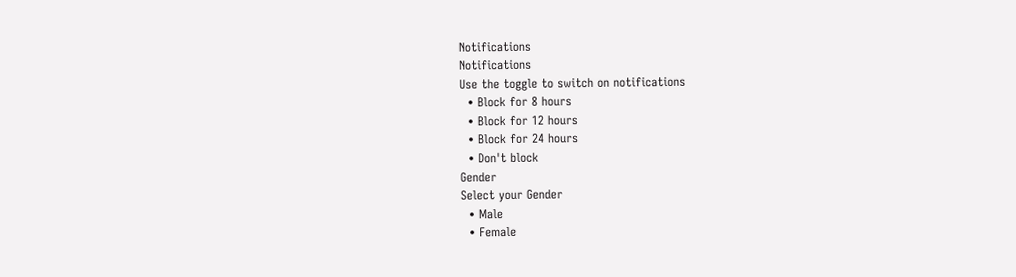Notifications
Notifications
Use the toggle to switch on notifications
  • Block for 8 hours
  • Block for 12 hours
  • Block for 24 hours
  • Don't block
Gender
Select your Gender
  • Male
  • Female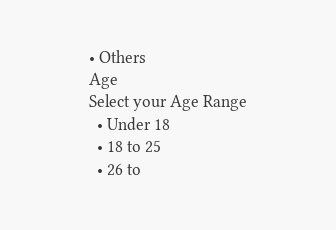• Others
Age
Select your Age Range
  • Under 18
  • 18 to 25
  • 26 to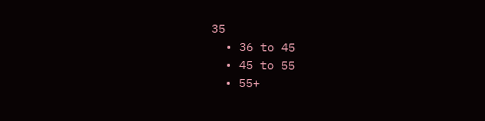35
  • 36 to 45
  • 45 to 55
  • 55+